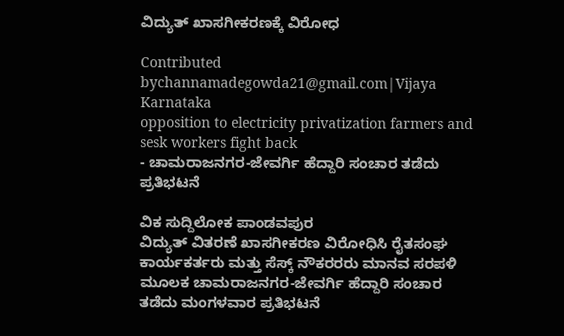ವಿದ್ಯುತ್ ಖಾಸಗೀಕರಣಕ್ಕೆ ವಿರೋಧ

Contributed bychannamadegowda21@gmail.com|Vijaya Karnataka
opposition to electricity privatization farmers and sesk workers fight back
- ಚಾಮರಾಜನಗರ-ಜೇವರ್ಗಿ ಹೆದ್ದಾರಿ ಸಂಚಾರ ತಡೆದು ಪ್ರತಿಭಟನೆ

ವಿಕ ಸುದ್ದಿಲೋಕ ಪಾಂಡವಪುರ
ವಿದ್ಯುತ್ ವಿತರಣೆ ಖಾಸಗೀಕರಣ ವಿರೋಧಿಸಿ ರೈತಸಂಘ ಕಾರ್ಯಕರ್ತರು ಮತ್ತು ಸೆಸ್ಕ್ ನೌಕರರರು ಮಾನವ ಸರಪಳಿ ಮೂಲಕ ಚಾಮರಾಜನಗರ-ಜೇವರ್ಗಿ ಹೆದ್ದಾರಿ ಸಂಚಾರ ತಡೆದು ಮಂಗಳವಾರ ಪ್ರತಿಭಟನೆ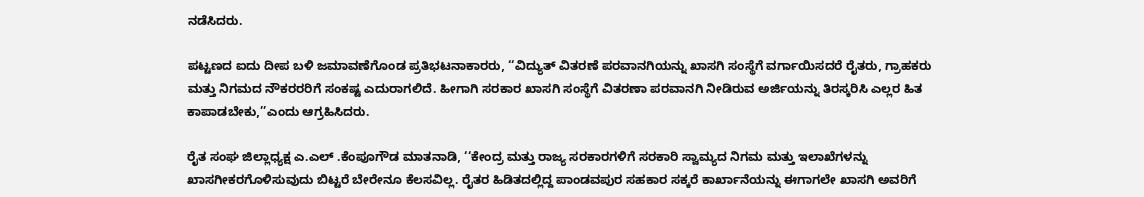ನಡೆಸಿದರು.

ಪಟ್ಟಣದ ಐದು ದೀಪ ಬಳಿ ಜಮಾವಣೆಗೊಂಡ ಪ್ರತಿಭಟನಾಕಾರರು, ‘‘ವಿದ್ಯುತ್ ವಿತರಣೆ ಪರವಾನಗಿಯನ್ನು ಖಾಸಗಿ ಸಂಸ್ಥೆಗೆ ವರ್ಗಾಯಿಸದರೆ ರೈತರು, ಗ್ರಾಹಕರು ಮತ್ತು ನಿಗಮದ ನೌಕರರರಿಗೆ ಸಂಕಷ್ಟ ಎದುರಾಗಲಿದೆ. ಹೀಗಾಗಿ ಸರಕಾರ ಖಾಸಗಿ ಸಂಸ್ಥೆಗೆ ವಿತರಣಾ ಪರವಾನಗಿ ನೀಡಿರುವ ಅರ್ಜಿಯನ್ನು ತಿರಸ್ಕರಿಸಿ ಎಲ್ಲರ ಹಿತ ಕಾಪಾಡಬೇಕು,’’ಎಂದು ಆಗ್ರಹಿಸಿದರು.

ರೈತ ಸಂಘ ಜಿಲ್ಲಾಧ್ಯಕ್ಷ ಎ.ಎಲ್ .ಕೆಂಪೂಗೌಡ ಮಾತನಾಡಿ, ‘‘ಕೇಂದ್ರ ಮತ್ತು ರಾಜ್ಯ ಸರಕಾರಗಳಿಗೆ ಸರಕಾರಿ ಸ್ವಾಮ್ಯದ ನಿಗಮ ಮತ್ತು ಇಲಾಖೆಗಳನ್ನು ಖಾಸಗೀಕರಗೊಳಿಸುವುದು ಬಿಟ್ಟರೆ ಬೇರೇನೂ ಕೆಲಸವಿಲ್ಲ. ರೈತರ ಹಿಡಿತದಲ್ಲಿದ್ದ ಪಾಂಡವಪುರ ಸಹಕಾರ ಸಕ್ಕರೆ ಕಾರ್ಖಾನೆಯನ್ನು ಈಗಾಗಲೇ ಖಾಸಗಿ ಅವರಿಗೆ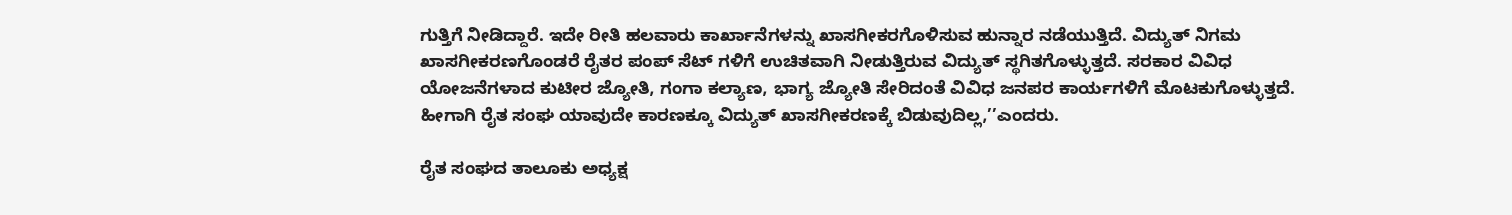ಗುತ್ತಿಗೆ ನೀಡಿದ್ದಾರೆ. ಇದೇ ರೀತಿ ಹಲವಾರು ಕಾರ್ಖಾನೆಗಳನ್ನು ಖಾಸಗೀಕರಗೊಳಿಸುವ ಹುನ್ನಾರ ನಡೆಯುತ್ತಿದೆ. ವಿದ್ಯುತ್ ನಿಗಮ ಖಾಸಗೀಕರಣಗೊಂಡರೆ ರೈತರ ಪಂಪ್ ಸೆಟ್ ಗಳಿಗೆ ಉಚಿತವಾಗಿ ನೀಡುತ್ತಿರುವ ವಿದ್ಯುತ್ ಸ್ಥಗಿತಗೊಳ್ಳುತ್ತದೆ. ಸರಕಾರ ವಿವಿಧ ಯೋಜನೆಗಳಾದ ಕುಟೀರ ಜ್ಯೋತಿ, ಗಂಗಾ ಕಲ್ಯಾಣ, ಭಾಗ್ಯ ಜ್ಯೋತಿ ಸೇರಿದಂತೆ ವಿವಿಧ ಜನಪರ ಕಾರ್ಯಗಳಿಗೆ ಮೊಟಕುಗೊಳ್ಳುತ್ತದೆ. ಹೀಗಾಗಿ ರೈತ ಸಂಘ ಯಾವುದೇ ಕಾರಣಕ್ಕೂ ವಿದ್ಯುತ್ ಖಾಸಗೀಕರಣಕ್ಕೆ ಬಿಡುವುದಿಲ್ಲ,’’ಎಂದರು.

ರೈತ ಸಂಘದ ತಾಲೂಕು ಅಧ್ಯಕ್ಷ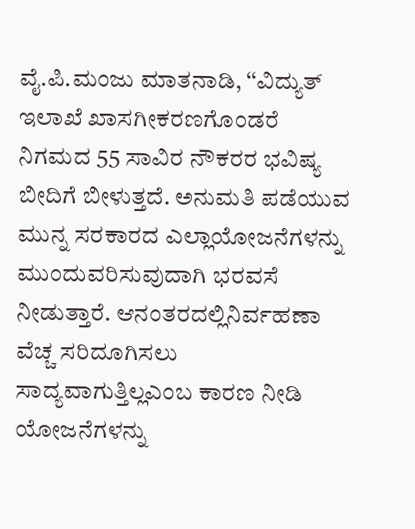ವೈ.ಪಿ.ಮಂಜು ಮಾತನಾಡಿ, ‘‘ವಿದ್ಯುತ್ ಇಲಾಖೆ ಖಾಸಗೀಕರಣಗೊಂಡರೆ ನಿಗಮದ 55 ಸಾವಿರ ನೌಕರರ ಭವಿಷ್ಯ ಬೀದಿಗೆ ಬೀಳುತ್ತದೆ. ಅನುಮತಿ ಪಡೆಯುವ ಮುನ್ನ ಸರಕಾರದ ಎಲ್ಲಾಯೋಜನೆಗಳನ್ನು ಮುಂದುವರಿಸುವುದಾಗಿ ಭರವಸೆ ನೀಡುತ್ತಾರೆ. ಆನಂತರದಲ್ಲಿನಿರ್ವಹಣಾ ವೆಚ್ಚ ಸರಿದೂಗಿಸಲು ಸಾದ್ಯವಾಗುತ್ತಿಲ್ಲಎಂಬ ಕಾರಣ ನೀಡಿ ಯೋಜನೆಗಳನ್ನು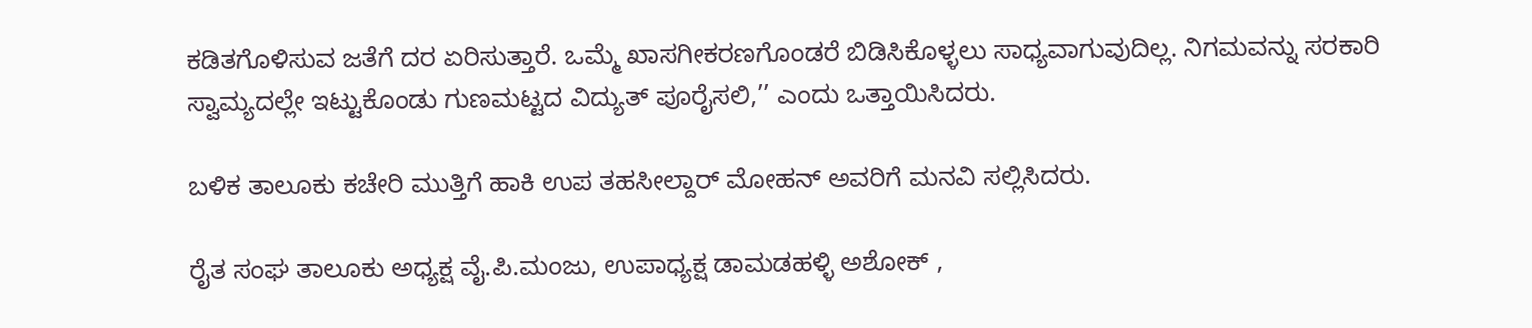ಕಡಿತಗೊಳಿಸುವ ಜತೆಗೆ ದರ ಏರಿಸುತ್ತಾರೆ. ಒಮ್ಮೆ ಖಾಸಗೀಕರಣಗೊಂಡರೆ ಬಿಡಿಸಿಕೊಳ್ಳಲು ಸಾಧ್ಯವಾಗುವುದಿಲ್ಲ. ನಿಗಮವನ್ನು ಸರಕಾರಿ ಸ್ವಾಮ್ಯದಲ್ಲೇ ಇಟ್ಟುಕೊಂಡು ಗುಣಮಟ್ಟದ ವಿದ್ಯುತ್ ಪೂರೈಸಲಿ,’’ ಎಂದು ಒತ್ತಾಯಿಸಿದರು.

ಬಳಿಕ ತಾಲೂಕು ಕಚೇರಿ ಮುತ್ತಿಗೆ ಹಾಕಿ ಉಪ ತಹಸೀಲ್ದಾರ್ ಮೋಹನ್ ಅವರಿಗೆ ಮನವಿ ಸಲ್ಲಿಸಿದರು.

ರೈತ ಸಂಘ ತಾಲೂಕು ಅಧ್ಯಕ್ಷ ವೈ.ಪಿ.ಮಂಜು, ಉಪಾಧ್ಯಕ್ಷ ಡಾಮಡಹಳ್ಳಿ ಅಶೋಕ್ ,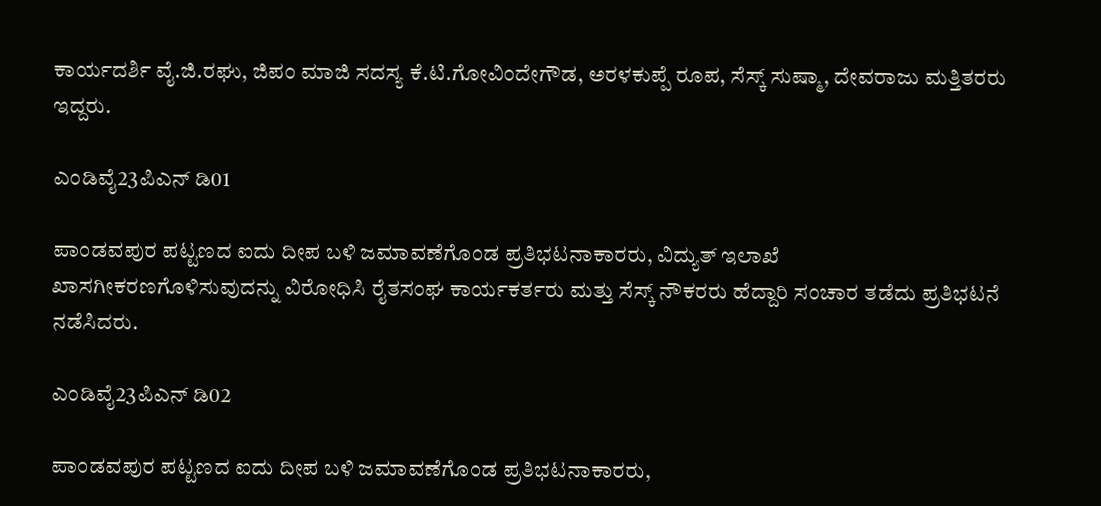ಕಾರ್ಯದರ್ಶಿ ವೈ.ಜಿ.ರಘು, ಜಿಪಂ ಮಾಜಿ ಸದಸ್ಯ ಕೆ.ಟಿ.ಗೋವಿಂದೇಗೌಡ, ಅರಳಕುಪ್ಪೆ ರೂಪ, ಸೆಸ್ಕ್ ಸುಷ್ಮಾ, ದೇವರಾಜು ಮತ್ತಿತರರು ಇದ್ದರು.

ಎಂಡಿವೈ23ಪಿಎನ್ ಡಿ01

ಪಾಂಡವಪುರ ಪಟ್ಟಣದ ಐದು ದೀಪ ಬಳಿ ಜಮಾವಣೆಗೊಂಡ ಪ್ರತಿಭಟನಾಕಾರರು, ವಿದ್ಯುತ್ ಇಲಾಖೆ ಖಾಸಗೀಕರಣಗೊಳಿಸುವುದನ್ನು ವಿರೋಧಿಸಿ ರೈತಸಂಘ ಕಾರ್ಯಕರ್ತರು ಮತ್ತು ಸೆಸ್ಕ್ ನೌಕರರು ಹೆದ್ದಾರಿ ಸಂಚಾರ ತಡೆದು ಪ್ರತಿಭಟನೆ ನಡೆಸಿದರು.

ಎಂಡಿವೈ23ಪಿಎನ್ ಡಿ02

ಪಾಂಡವಪುರ ಪಟ್ಟಣದ ಐದು ದೀಪ ಬಳಿ ಜಮಾವಣೆಗೊಂಡ ಪ್ರತಿಭಟನಾಕಾರರು,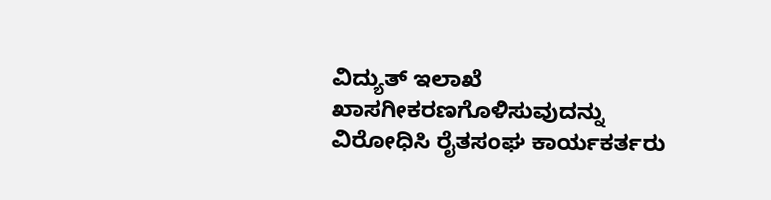ವಿದ್ಯುತ್ ಇಲಾಖೆ ಖಾಸಗೀಕರಣಗೊಳಿಸುವುದನ್ನು ವಿರೋಧಿಸಿ ರೈತಸಂಘ ಕಾರ್ಯಕರ್ತರು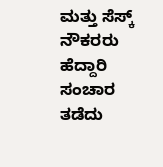ಮತ್ತು ಸೆಸ್ಕ್ ನೌಕರರು ಹೆದ್ದಾರಿ ಸಂಚಾರ ತಡೆದು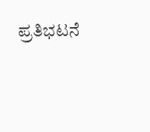ಪ್ರತಿಭಟನೆ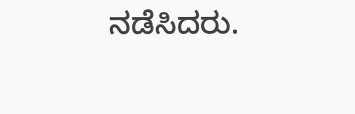ನಡೆಸಿದರು.